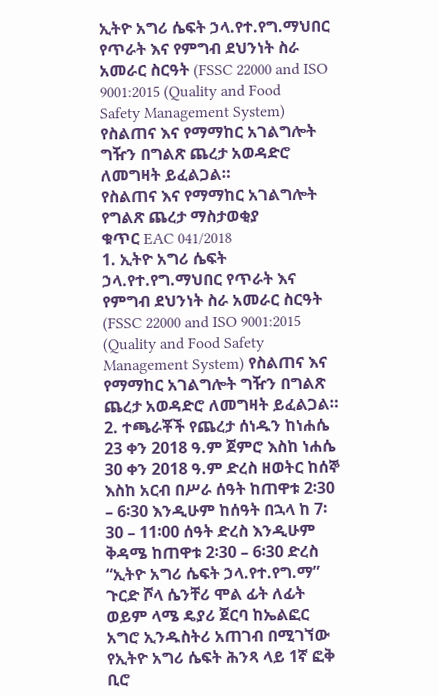ኢትዮ አግሪ ሴፍት ኃላ.የተ.የግ.ማህበር የጥራት እና የምግብ ደህንነት ስራ አመራር ስርዓት (FSSC 22000 and ISO 9001:2015 (Quality and Food Safety Management System) የስልጠና እና የማማከር አገልግሎት ግዥን በግልጽ ጨረታ አወዳድሮ ለመግዛት ይፈልጋል።
የስልጠና እና የማማከር አገልግሎት
የግልጽ ጨረታ ማስታወቂያ
ቁጥር EAC 041/2018
1. ኢትዮ አግሪ ሴፍት ኃላ.የተ.የግ.ማህበር የጥራት እና የምግብ ደህንነት ስራ አመራር ስርዓት (FSSC 22000 and ISO 9001:2015 (Quality and Food Safety Management System) የስልጠና እና የማማከር አገልግሎት ግዥን በግልጽ ጨረታ አወዳድሮ ለመግዛት ይፈልጋል።
2. ተጫራቾች የጨረታ ሰነዱን ከነሐሴ 23 ቀን 2018 ዓ.ም ጀምሮ እስከ ነሐሴ 30 ቀን 2018 ዓ.ም ድረስ ዘወትር ከሰኞ እስከ አርብ በሥራ ሰዓት ከጠዋቱ 2፡30 – 6፡30 እንዲሁም ከሰዓት በኋላ ከ 7፡30 – 11፡00 ሰዓት ድረስ እንዲሁም ቅዳሜ ከጠዋቱ 2፡30 – 6፡30 ድረስ “ኢትዮ አግሪ ሴፍት ኃላ.የተ.የግ.ማ” ጉርድ ሾላ ሴንቸሪ ሞል ፊት ለፊት ወይም ላሜ ዴያሪ ጀርባ ከኤልፎር አግሮ ኢንዱስትሪ አጠገብ በሚገኘው የኢትዮ አግሪ ሴፍት ሕንጻ ላይ 1ኛ ፎቅ ቢሮ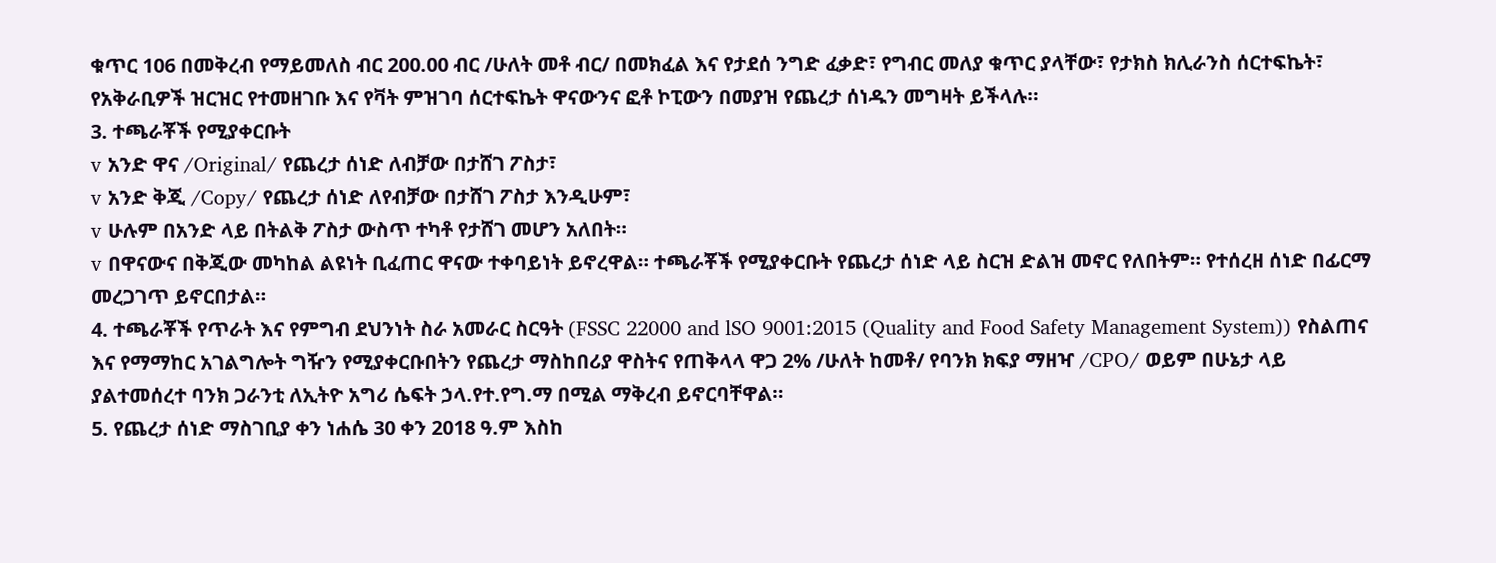ቁጥር 106 በመቅረብ የማይመለስ ብር 200.00 ብር /ሁለት መቶ ብር/ በመክፈል እና የታደሰ ንግድ ፈቃድ፣ የግብር መለያ ቁጥር ያላቸው፣ የታክስ ክሊራንስ ሰርተፍኬት፣ የአቅራቢዎች ዝርዝር የተመዘገቡ እና የቫት ምዝገባ ሰርተፍኬት ዋናውንና ፎቶ ኮፒውን በመያዝ የጨረታ ሰነዱን መግዛት ይችላሉ።
3. ተጫራቾች የሚያቀርቡት
v አንድ ዋና /Original/ የጨረታ ሰነድ ለብቻው በታሸገ ፖስታ፣
v አንድ ቅጂ /Copy/ የጨረታ ሰነድ ለየብቻው በታሸገ ፖስታ እንዲሁም፣
v ሁሉም በአንድ ላይ በትልቅ ፖስታ ውስጥ ተካቶ የታሸገ መሆን አለበት።
v በዋናውና በቅጂው መካከል ልዩነት ቢፈጠር ዋናው ተቀባይነት ይኖረዋል። ተጫራቾች የሚያቀርቡት የጨረታ ሰነድ ላይ ስርዝ ድልዝ መኖር የለበትም። የተሰረዘ ሰነድ በፊርማ መረጋገጥ ይኖርበታል።
4. ተጫራቾች የጥራት እና የምግብ ደህንነት ስራ አመራር ስርዓት (FSSC 22000 and lSO 9001:2015 (Quality and Food Safety Management System)) የስልጠና እና የማማከር አገልግሎት ግዥን የሚያቀርቡበትን የጨረታ ማስከበሪያ ዋስትና የጠቅላላ ዋጋ 2% /ሁለት ከመቶ/ የባንክ ክፍያ ማዘዣ /CPO/ ወይም በሁኔታ ላይ ያልተመሰረተ ባንክ ጋራንቲ ለኢትዮ አግሪ ሴፍት ኃላ.የተ.የግ.ማ በሚል ማቅረብ ይኖርባቸዋል።
5. የጨረታ ሰነድ ማስገቢያ ቀን ነሐሴ 30 ቀን 2018 ዓ.ም እስከ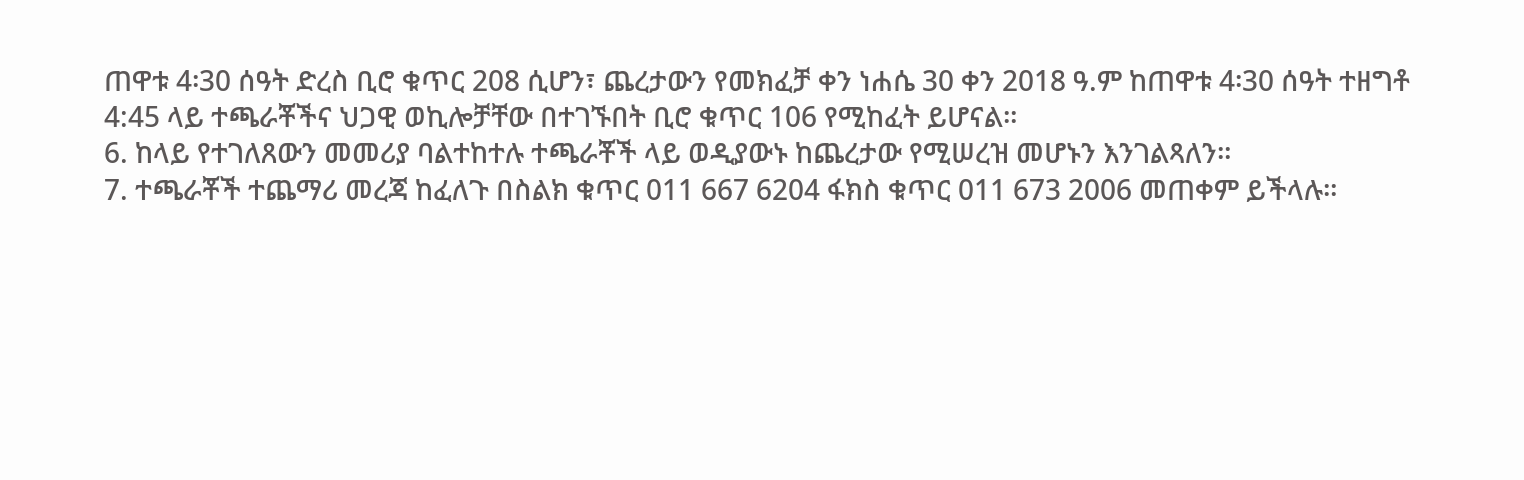ጠዋቱ 4፡30 ሰዓት ድረስ ቢሮ ቁጥር 208 ሲሆን፣ ጨረታውን የመክፈቻ ቀን ነሐሴ 30 ቀን 2018 ዓ.ም ከጠዋቱ 4፡30 ሰዓት ተዘግቶ 4:45 ላይ ተጫራቾችና ህጋዊ ወኪሎቻቸው በተገኙበት ቢሮ ቁጥር 106 የሚከፈት ይሆናል።
6. ከላይ የተገለጸውን መመሪያ ባልተከተሉ ተጫራቾች ላይ ወዲያውኑ ከጨረታው የሚሠረዝ መሆኑን እንገልጻለን።
7. ተጫራቾች ተጨማሪ መረጃ ከፈለጉ በስልክ ቁጥር 011 667 6204 ፋክስ ቁጥር 011 673 2006 መጠቀም ይችላሉ።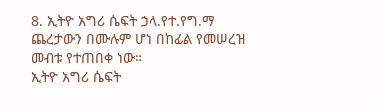8. ኢትዮ አግሪ ሴፍት ኃላ.የተ.የግ.ማ ጨረታውን በሙሉም ሆነ በከፊል የመሠረዝ መብቱ የተጠበቀ ነው።
ኢትዮ አግሪ ሴፍት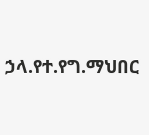ኃላ.የተ.የግ.ማህበር